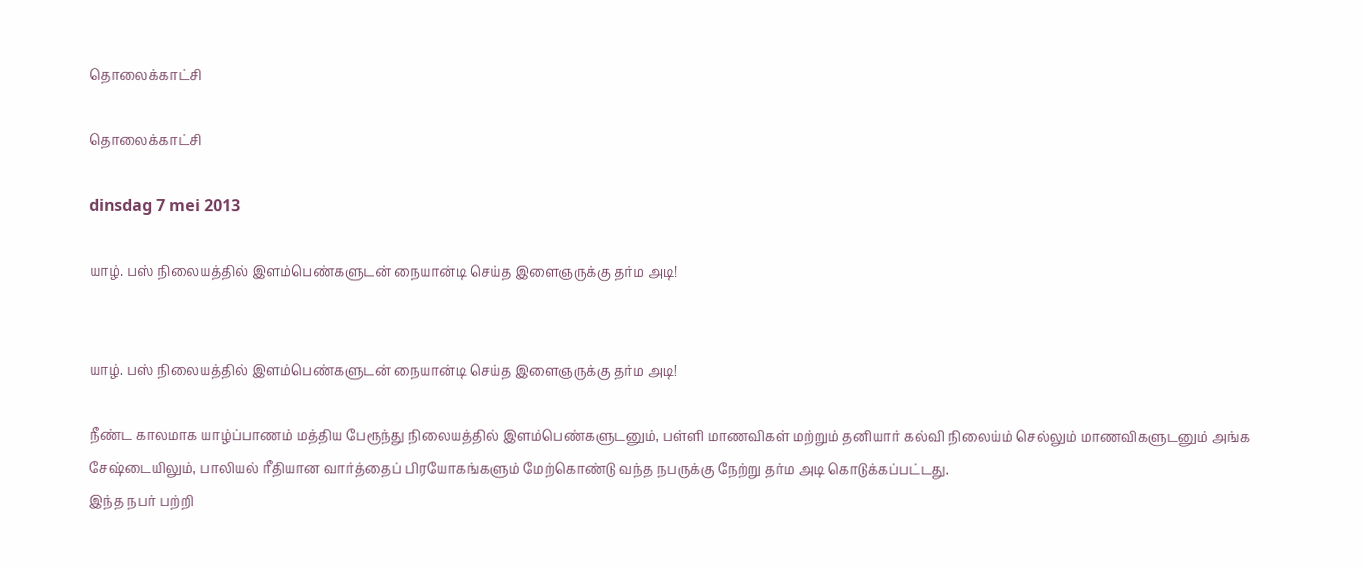தொலைக்காட்சி

தொலைக்காட்சி

dinsdag 7 mei 2013

யாழ். பஸ் நிலையத்தில் இளம்பெண்களுடன் நையான்டி செய்த இளைஞருக்கு தர்ம அடி!


யாழ். பஸ் நிலையத்தில் இளம்பெண்களுடன் நையான்டி செய்த இளைஞருக்கு தர்ம அடி!

நீண்ட காலமாக யாழ்ப்பாணம் மத்திய பேரூந்து நிலையத்தில் இளம்பெண்களுடனும், பள்ளி மாணவிகள் மற்றும் தனியார் கல்வி நிலைய்ம் செல்லும் மாணவிகளுடனும் அங்க சேஷ்டையிலும், பாலியல் ரீதியான வார்த்தைப் பிரயோகங்களும் மேற்கொண்டு வந்த நபருக்கு நேற்று தர்ம அடி கொடுக்கப்பட்டது.
இந்த நபர் பற்றி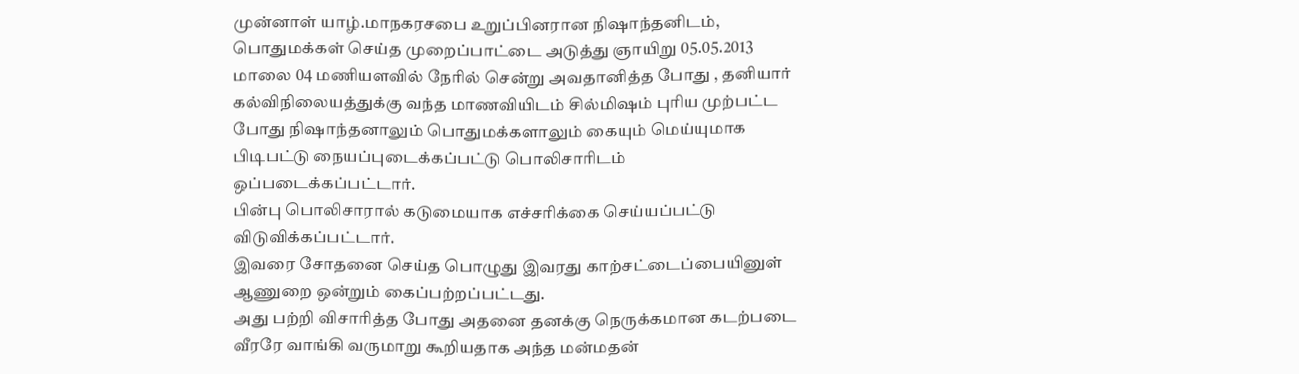முன்னாள் யாழ்.மாநகரசபை உறுப்பினரான நிஷாந்தனிடம், பொதுமக்கள் செய்த முறைப்பாட்டை அடுத்து ஞாயிறு 05.05.2013 மாலை 04 மணியளவில் நேரில் சென்று அவதானித்த போது , தனியார் கல்விநிலையத்துக்கு வந்த மாணவியிடம் சில்மிஷம் புரிய முற்பட்ட போது நிஷாந்தனாலும் பொதுமக்களாலும் கையும் மெய்யுமாக பிடிபட்டு நையப்புடைக்கப்பட்டு பொலிசாரிடம் ஒப்படைக்கப்பட்டார்.
பின்பு பொலிசாரால் கடுமையாக எச்சரிக்கை செய்யப்பட்டு விடுவிக்கப்பட்டார்.
இவரை சோதனை செய்த பொழுது இவரது காற்சட்டைப்பையினுள் ஆணுறை ஒன்றும் கைப்பற்றப்பட்டது.
அது பற்றி விசாரித்த போது அதனை தனக்கு நெருக்கமான கடற்படை வீரரே வாங்கி வருமாறு கூறியதாக அந்த மன்மதன்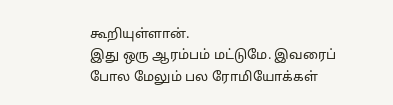கூறியுள்ளான்.
இது ஒரு ஆரம்பம் மட்டுமே. இவரைப் போல மேலும் பல ரோமியோக்கள்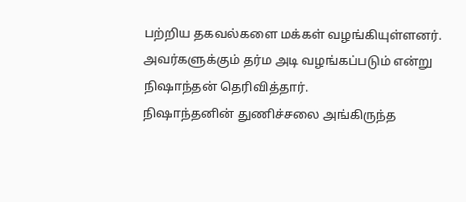பற்றிய தகவல்களை மக்கள் வழங்கியுள்ளனர். அவர்களுக்கும் தர்ம அடி வழங்கப்படும் என்று நிஷாந்தன் தெரிவித்தார்.
நிஷாந்தனின் துணிச்சலை அங்கிருந்த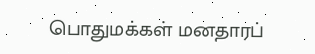பொதுமக்கள் மனதாரப்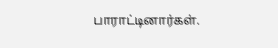பாராட்டினார்கள்.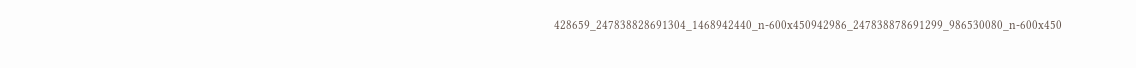428659_247838828691304_1468942440_n-600x450942986_247838878691299_986530080_n-600x450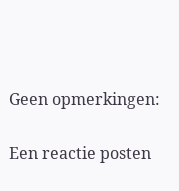Geen opmerkingen:

Een reactie posten